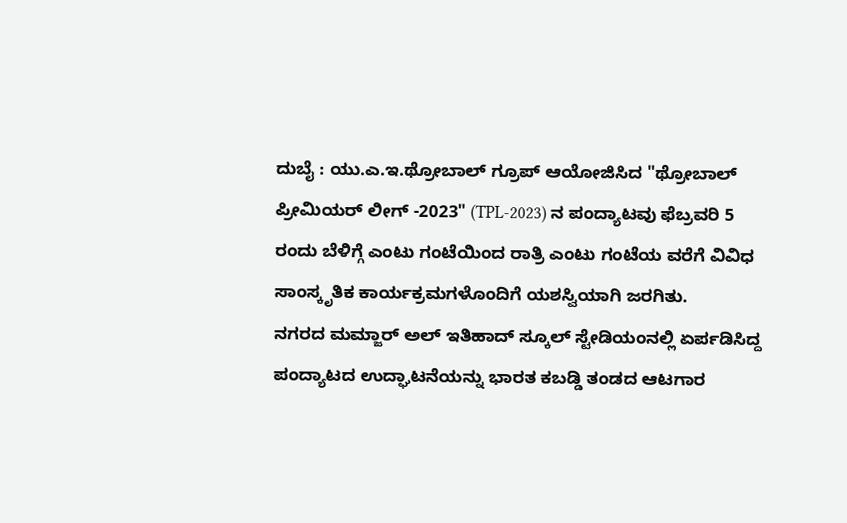ದುಬೈ : ಯು.ಎ.ಇ.ಥ್ರೋಬಾಲ್ ಗ್ರೂಪ್ ಆಯೋಜಿಸಿದ "ಥ್ರೋಬಾಲ್ ಪ್ರೀಮಿಯರ್ ಲೀಗ್ -2023" (TPL-2023) ನ ಪಂದ್ಯಾಟವು ಫೆಬ್ರವರಿ 5 ರಂದು ಬೆಳಿಗ್ಗೆ ಎಂಟು ಗಂಟೆಯಿಂದ ರಾತ್ರಿ ಎಂಟು ಗಂಟೆಯ ವರೆಗೆ ವಿವಿಧ ಸಾಂಸ್ಕೃತಿಕ ಕಾರ್ಯಕ್ರಮಗಳೊಂದಿಗೆ ಯಶಸ್ವಿಯಾಗಿ ಜರಗಿತು.
ನಗರದ ಮಮ್ಜಾರ್ ಅಲ್ ಇತಿಹಾದ್ ಸ್ಕೂಲ್ ಸ್ಟೇಡಿಯಂನಲ್ಲಿ ಏರ್ಪಡಿಸಿದ್ದ ಪಂದ್ಯಾಟದ ಉದ್ಘಾಟನೆಯನ್ನು ಭಾರತ ಕಬಡ್ಡಿ ತಂಡದ ಆಟಗಾರ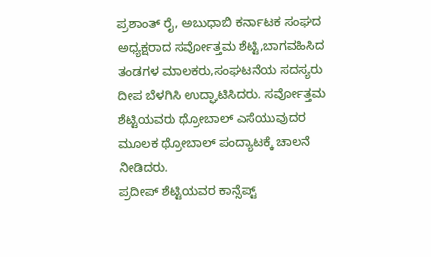ಪ್ರಶಾಂತ್ ರೈ, ಅಬುಧಾಬಿ ಕರ್ನಾಟಕ ಸಂಘದ ಅಧ್ಯಕ್ಷರಾದ ಸರ್ವೋತ್ತಮ ಶೆಟ್ಟಿ,ಬಾಗವಹಿಸಿದ ತಂಡಗಳ ಮಾಲಕರು,ಸಂಘಟನೆಯ ಸದಸ್ಯರು ದೀಪ ಬೆಳಗಿಸಿ ಉದ್ಘಾಟಿಸಿದರು. ಸರ್ವೋತ್ತಮ ಶೆಟ್ಟಿಯವರು ಥ್ರೋಬಾಲ್ ಎಸೆಯುವುದರ ಮೂಲಕ ಥ್ರೋಬಾಲ್ ಪಂದ್ಯಾಟಕ್ಕೆ ಚಾಲನೆ ನೀಡಿದರು.
ಪ್ರದೀಪ್ ಶೆಟ್ಟಿಯವರ ಕಾನ್ಸೆಪ್ಟ್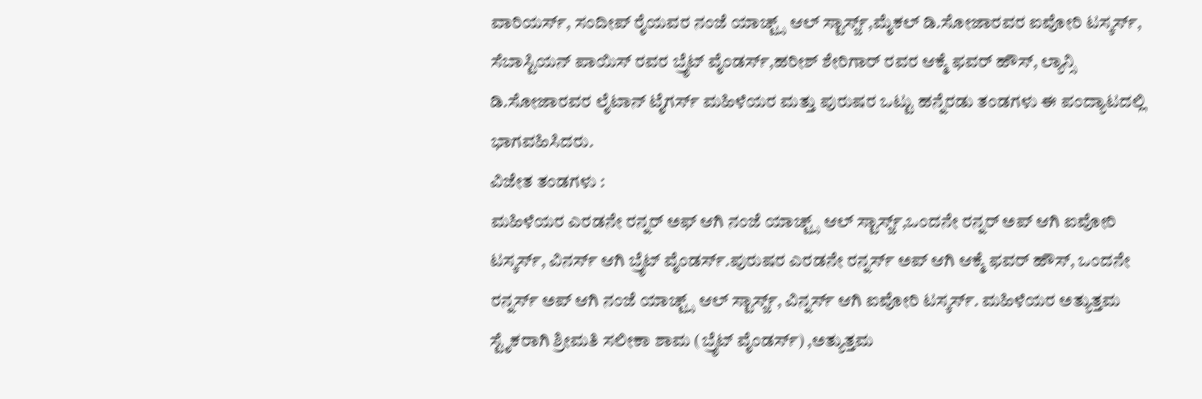ವಾರಿಯರ್ಸ್, ಸಂದೀಪ್ ರೈಯವರ ನಂಜೆ ಯಾಚ್ಟ್ಸ್ ಆಲ್ ಸ್ಟಾರ್ಸ್ಜ್,ಮೈಕಲ್ ಡಿ.ಸೋಜಾರವರ ಐವೋರಿ ಟಸ್ಕರ್ಸ್, ಸೆಬಾಸ್ಟಿಯನ್ ಪಾಯಿಸ್ ರವರ ಬ್ರೈಟ್ ವೈಂಡರ್ಸ್,ಹರೀಶ್ ಶೇರಿಗಾರ್ ರವರ ಆಕ್ಮೆ ಫವರ್ ಹೌಸ್, ಲ್ಯಾನ್ಸಿ ಡಿ.ಸೋಜಾರವರ ಲೈಟಾನ್ ಟೈಗರ್ಸ್ ಮಹಿಳೆಯರ ಮತ್ತು ಪುರುಷರ ಒಟ್ಟು ಹನ್ನೆರಡು ತಂಡಗಳು ಈ ಪಂದ್ಯಾಟದಲ್ಲಿ ಭಾಗವಹಿಸಿದರು.
ವಿಜೇತ ತಂಡಗಳು :
ಮಹಿಳೆಯರ ಎರಡನೇ ರನ್ನರ್ ಅಫ್ ಆಗಿ ನಂಜೆ ಯಾಚ್ಟ್ಸ್ ಆಲ್ ಸ್ಟಾರ್ಸ್ಜ್,ಒಂದನೇ ರನ್ನರ್ ಅಪ್ ಆಗಿ ಐವೋರಿ ಟಸ್ಕರ್ಸ್, ವಿನರ್ಸ್ ಆಗಿ ಬ್ರೈಟ್ ವೈಂಡರ್ಸ್.ಪುರುಷರ ಎರಡನೇ ರನ್ನರ್ಸ್ ಅಪ್ ಆಗಿ ಆಕ್ಮೆ ಫವರ್ ಹೌಸ್, ಒಂದನೇ ರನ್ನರ್ಸ್ ಅಪ್ ಆಗಿ ನಂಜೆ ಯಾಚ್ಟ್ಸ್ ಆಲ್ ಸ್ಟಾರ್ಸ್ಜ್, ವಿನ್ನರ್ಸ್ ಆಗಿ ಐವೋರಿ ಟಸ್ಕರ್ಸ್. ಮಹಿಳೆಯರ ಅತ್ಯುತ್ತಮ ಸ್ಟೈಕರಾಗಿ ಶ್ರೀಮತಿ ಸಲೀಕಾ ಶಾಮ (ಬ್ರೈಟ್ ವೈಂಡರ್ಸ್) ,ಅತ್ಯುತ್ತಮ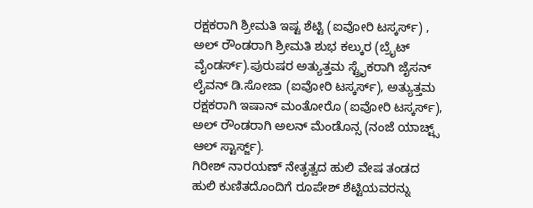ರಕ್ಷಕರಾಗಿ ಶ್ರೀಮತಿ ಇಷ್ಟ ಶೆಟ್ಟಿ (ಐವೋರಿ ಟಸ್ಕರ್ಸ್) , ಅಲ್ ರೌಂಡರಾಗಿ ಶ್ರೀಮತಿ ಶುಭ ಕಲ್ಕುರ (ಬ್ರೈಟ್ ವೈಂಡರ್ಸ್).ಪುರುಷರ ಅತ್ಯುತ್ತಮ ಸ್ಟ್ರೈಕರಾಗಿ ಜೈಸನ್ ಲೈವನ್ ಡಿ.ಸೋಜಾ (ಐವೋರಿ ಟಸ್ಕರ್ಸ್), ಅತ್ಯುತ್ತಮ ರಕ್ಷಕರಾಗಿ ಇಷಾನ್ ಮಂತೋರೊ (ಐವೋರಿ ಟಸ್ಕರ್ಸ್), ಅಲ್ ರೌಂಡರಾಗಿ ಅಲನ್ ಮೆಂಡೊನ್ಸ (ನಂಜೆ ಯಾಚ್ಟ್ಸ್ ಆಲ್ ಸ್ಟಾರ್ಸ್ಜ್).
ಗಿರೀಶ್ ನಾರಯಣ್ ನೇತೃತ್ವದ ಹುಲಿ ವೇಷ ತಂಡದ ಹುಲಿ ಕುಣಿತದೊಂದಿಗೆ ರೂಪೇಶ್ ಶೆಟ್ಟಿಯವರನ್ನು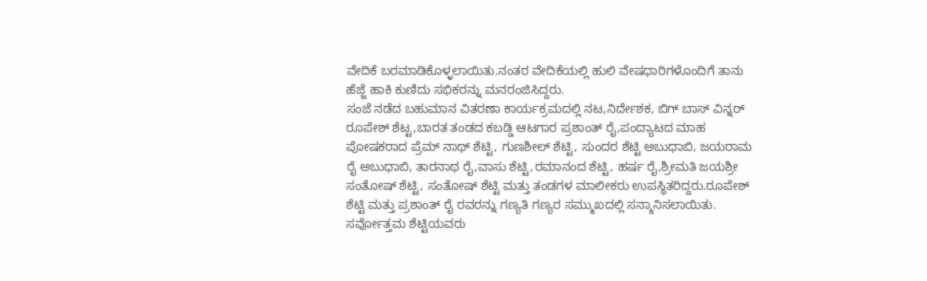ವೇದಿಕೆ ಬರಮಾಡಿಕೊಳ್ಳಲಾಯಿತು.ನಂತರ ವೇದಿಕೆಯಲ್ಲಿ ಹುಲಿ ವೇಷಧಾರಿಗಳೊಂದಿಗೆ ತಾನು ಹೆಜ್ಜೆ ಹಾಕಿ ಕುಣಿದು ಸಭಿಕರನ್ನು ಮನರಂಜಿಸಿದ್ದರು.
ಸಂಜೆ ನಡೆದ ಬಹುಮಾನ ವಿತರಣಾ ಕಾರ್ಯಕ್ರಮದಲ್ಲಿ ನಟ,ನಿರ್ದೇಶಕ, ಬಿಗ್ ಬಾಸ್ ವಿನ್ನರ್ ರೂಪೇಶ್ ಶೆಟ್ಟ,ಬಾರತ ತಂಡದ ಕಬಡ್ಡಿ ಆಟಗಾರ ಪ್ರಶಾಂತ್ ರೈ,ಪಂದ್ಯಾಟದ ಮಾಹ ಪೋಷಕರಾದ ಪ್ರೆಮ್ ನಾಥ್ ಶೆಟ್ಟಿ, ಗುಣಶೀಲ್ ಶೆಟ್ಟಿ, ಸುಂದರ ಶೆಟ್ಟಿ ಅಬುಧಾಬಿ, ಜಯರಾಮ ರೈ ಅಬುಧಾಬಿ, ತಾರನಾಥ ರೈ,ವಾಸು ಶೆಟ್ಟಿ,ರಮಾನಂದ ಶೆಟ್ಟಿ, ಹರ್ಷ ರೈ,ಶ್ರೀಮತಿ ಜಯಶ್ರೀ ಸಂತೋಷ್ ಶೆಟ್ಟಿ, ಸಂತೋಷ್ ಶೆಟ್ಟಿ ಮತ್ತು ತಂಡಗಳ ಮಾಲೀಕರು ಉಪಸ್ಥಿತರಿದ್ದರು.ರೂಪೇಶ್ ಶೆಟ್ಟಿ ಮತ್ತು ಪ್ರಶಾಂತ್ ರೈ ರವರನ್ನು ಗಣ್ಯತಿ ಗಣ್ಯರ ಸಮ್ಮುಖದಲ್ಲಿ ಸನ್ಮಾನಿಸಲಾಯಿತು. ಸರ್ವೋತ್ತಮ ಶೆಟ್ಟಿಯವರು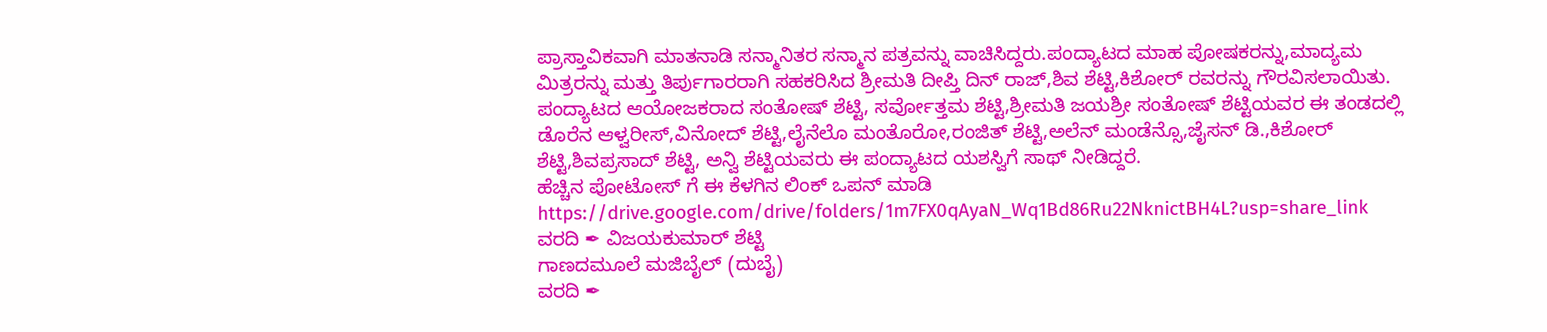ಪ್ರಾಸ್ತಾವಿಕವಾಗಿ ಮಾತನಾಡಿ ಸನ್ಮಾನಿತರ ಸನ್ಮಾನ ಪತ್ರವನ್ನು ವಾಚಿಸಿದ್ದರು.ಪಂದ್ಯಾಟದ ಮಾಹ ಪೋಷಕರನ್ನು,ಮಾದ್ಯಮ ಮಿತ್ರರನ್ನು ಮತ್ತು ತಿರ್ಪುಗಾರರಾಗಿ ಸಹಕರಿಸಿದ ಶ್ರೀಮತಿ ದೀಪ್ತಿ ದಿನ್ ರಾಜ್,ಶಿವ ಶೆಟ್ಟಿ,ಕಿಶೋರ್ ರವರನ್ನು ಗೌರವಿಸಲಾಯಿತು.
ಪಂದ್ಯಾಟದ ಆಯೋಜಕರಾದ ಸಂತೋಷ್ ಶೆಟ್ಟಿ, ಸರ್ವೋತ್ತಮ ಶೆಟ್ಟಿ,ಶ್ರೀಮತಿ ಜಯಶ್ರೀ ಸಂತೋಷ್ ಶೆಟ್ಟಿಯವರ ಈ ತಂಡದಲ್ಲಿ ಡೊರೆನ ಆಳ್ವರೀಸ್,ವಿನೋದ್ ಶೆಟ್ಟಿ,ಲೈನೆಲೊ ಮಂತೊರೋ,ರಂಜಿತ್ ಶೆಟ್ಟಿ,ಅಲೆನ್ ಮಂಡೆನ್ಸೊ,ಜೈಸನ್ ಡಿ.,ಕಿಶೋರ್ ಶೆಟ್ಟಿ,ಶಿವಪ್ರಸಾದ್ ಶೆಟ್ಟಿ, ಅನ್ವಿ ಶೆಟ್ಟಿಯವರು ಈ ಪಂದ್ಯಾಟದ ಯಶಸ್ವಿಗೆ ಸಾಥ್ ನೀಡಿದ್ದರೆ.
ಹೆಚ್ಚಿನ ಪೋಟೋಸ್ ಗೆ ಈ ಕೆಳಗಿನ ಲಿಂಕ್ ಒಪನ್ ಮಾಡಿ
https://drive.google.com/drive/folders/1m7FX0qAyaN_Wq1Bd86Ru22NknictBH4L?usp=share_link
ವರದಿ ✒ ವಿಜಯಕುಮಾರ್ ಶೆಟ್ಟಿ
ಗಾಣದಮೂಲೆ ಮಜಿಬೈಲ್ (ದುಬೈ)
ವರದಿ ✒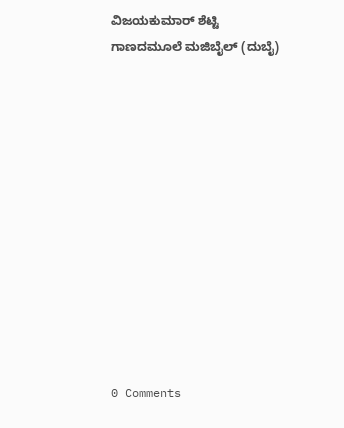ವಿಜಯಕುಮಾರ್ ಶೆಟ್ಟಿ
ಗಾಣದಮೂಲೆ ಮಜಿಬೈಲ್ (ದುಬೈ)












0 Comments